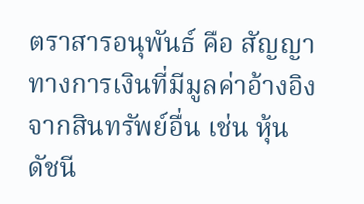ตราสารอนุพันธ์ คือ สัญญาทางการเงินที่มีมูลค่าอ้างอิงจากสินทรัพย์อื่น เช่น หุ้น ดัชนี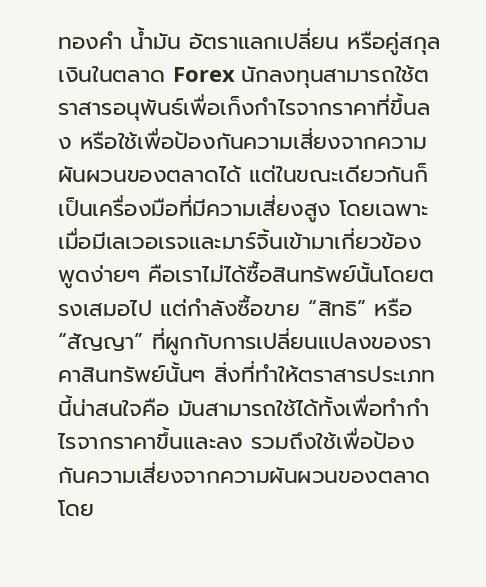ทองคำ น้ำมัน อัตราแลกเปลี่ยน หรือคู่สกุลเงินในตลาด Forex นักลงทุนสามารถใช้ตราสารอนุพันธ์เพื่อเก็งกำไรจากราคาที่ขึ้นลง หรือใช้เพื่อป้องกันความเสี่ยงจากความผันผวนของตลาดได้ แต่ในขณะเดียวกันก็เป็นเครื่องมือที่มีความเสี่ยงสูง โดยเฉพาะเมื่อมีเลเวอเรจและมาร์จิ้นเข้ามาเกี่ยวข้อง
พูดง่ายๆ คือเราไม่ได้ซื้อสินทรัพย์นั้นโดยตรงเสมอไป แต่กำลังซื้อขาย “สิทธิ” หรือ “สัญญา” ที่ผูกกับการเปลี่ยนแปลงของราคาสินทรัพย์นั้นๆ สิ่งที่ทำให้ตราสารประเภทนี้น่าสนใจคือ มันสามารถใช้ได้ทั้งเพื่อทำกำไรจากราคาขึ้นและลง รวมถึงใช้เพื่อป้องกันความเสี่ยงจากความผันผวนของตลาด โดย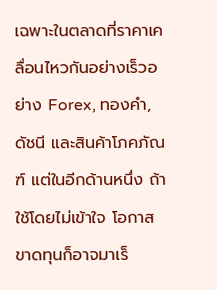เฉพาะในตลาดที่ราคาเคลื่อนไหวกันอย่างเร็วอย่าง Forex, ทองคำ, ดัชนี และสินค้าโภคภัณฑ์ แต่ในอีกด้านหนึ่ง ถ้าใช้โดยไม่เข้าใจ โอกาสขาดทุนก็อาจมาเร็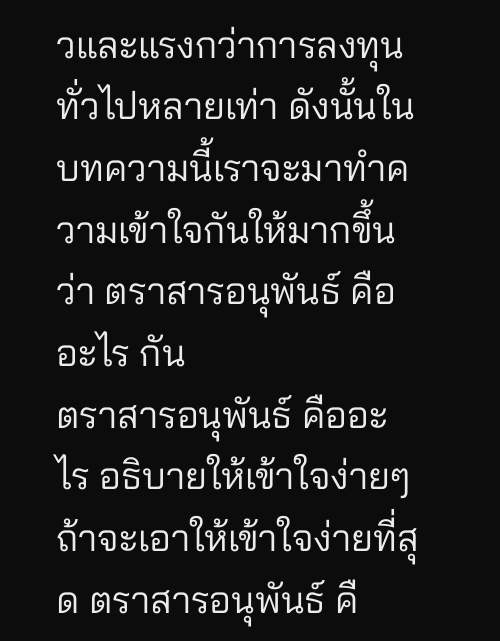วและแรงกว่าการลงทุนทั่วไปหลายเท่า ดังนั้นในบทความนี้เราจะมาทำความเข้าใจกันให้มากขึ้นว่า ตราสารอนุพันธ์ คืออะไร กัน
ตราสารอนุพันธ์ คืออะไร อธิบายให้เข้าใจง่ายๆ
ถ้าจะเอาให้เข้าใจง่ายที่สุด ตราสารอนุพันธ์ คื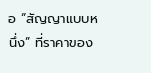อ “สัญญาแบบหนึ่ง” ที่ราคาของ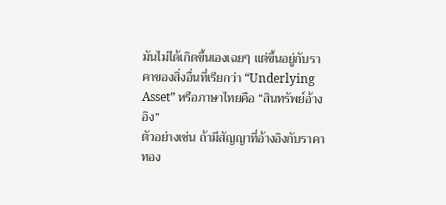มันไม่ได้เกิดขึ้นเองเฉยๆ แต่ขึ้นอยู่กับราคาของสิ่งอื่นที่เรียกว่า “Underlying Asset” หรือภาษาไทยคือ “สินทรัพย์อ้างอิง”
ตัวอย่างเช่น ถ้ามีสัญญาที่อ้างอิงกับราคาทอง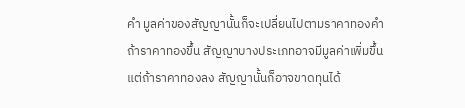คำ มูลค่าของสัญญานั้นก็จะเปลี่ยนไปตามราคาทองคำ ถ้าราคาทองขึ้น สัญญาบางประเภทอาจมีมูลค่าเพิ่มขึ้น แต่ถ้าราคาทองลง สัญญานั้นก็อาจขาดทุนได้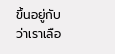ขึ้นอยู่กับว่าเราเลือ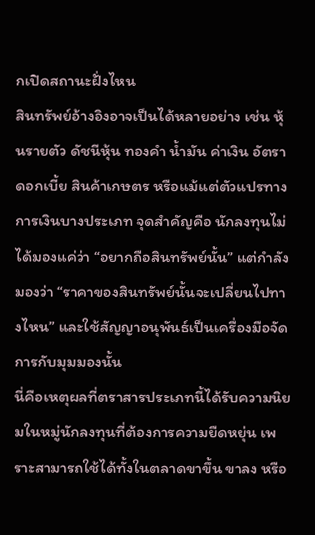กเปิดสถานะฝั่งไหน
สินทรัพย์อ้างอิงอาจเป็นได้หลายอย่าง เช่น หุ้นรายตัว ดัชนีหุ้น ทองคำ น้ำมัน ค่าเงิน อัตราดอกเบี้ย สินค้าเกษตร หรือแม้แต่ตัวแปรทางการเงินบางประเภท จุดสำคัญคือ นักลงทุนไม่ได้มองแค่ว่า “อยากถือสินทรัพย์นั้น” แต่กำลังมองว่า “ราคาของสินทรัพย์นั้นจะเปลี่ยนไปทางไหน” และใช้สัญญาอนุพันธ์เป็นเครื่องมือจัดการกับมุมมองนั้น
นี่คือเหตุผลที่ตราสารประเภทนี้ได้รับความนิยมในหมู่นักลงทุนที่ต้องการความยืดหยุ่น เพราะสามารถใช้ได้ทั้งในตลาดขาขึ้น ขาลง หรือ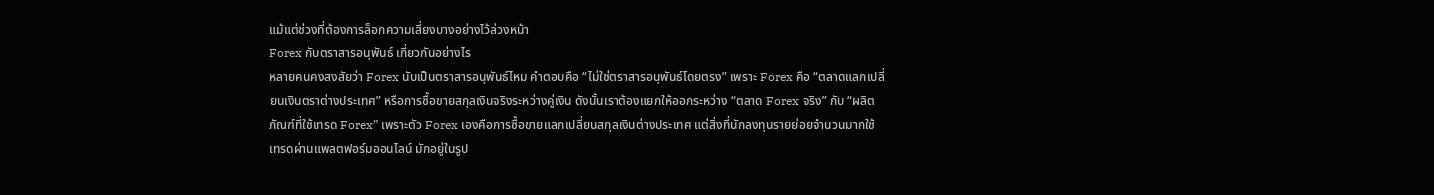แม้แต่ช่วงที่ต้องการล็อกความเสี่ยงบางอย่างไว้ล่วงหน้า
Forex กับตราสารอนุพันธ์ เกี่ยวกันอย่างไร
หลายคนคงสงสัยว่า Forex นับเป็นตราสารอนุพันธ์ไหม คำตอบคือ “ไม่ใช่ตราสารอนุพันธ์โดยตรง” เพราะ Forex คือ “ตลาดแลกเปลี่ยนเงินตราต่างประเทศ” หรือการซื้อขายสกุลเงินจริงระหว่างคู่เงิน ดังนั้นเราต้องแยกให้ออกระหว่าง “ตลาด Forex จริง” กับ “ผลิตภัณฑ์ที่ใช้เทรด Forex” เพราะตัว Forex เองคือการซื้อขายแลกเปลี่ยนสกุลเงินต่างประเทศ แต่สิ่งที่นักลงทุนรายย่อยจำนวนมากใช้เทรดผ่านแพลตฟอร์มออนไลน์ มักอยู่ในรูป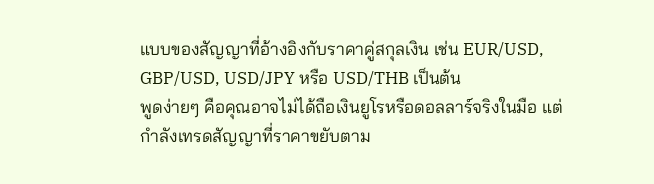แบบของสัญญาที่อ้างอิงกับราคาคู่สกุลเงิน เช่น EUR/USD, GBP/USD, USD/JPY หรือ USD/THB เป็นต้น
พูดง่ายๆ คือคุณอาจไม่ได้ถือเงินยูโรหรือดอลลาร์จริงในมือ แต่กำลังเทรดสัญญาที่ราคาขยับตาม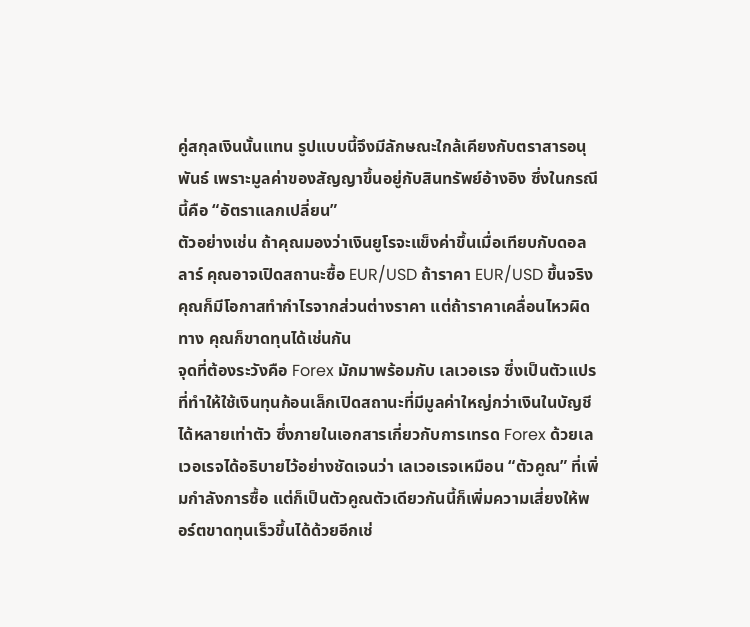คู่สกุลเงินนั้นแทน รูปแบบนี้จึงมีลักษณะใกล้เคียงกับตราสารอนุพันธ์ เพราะมูลค่าของสัญญาขึ้นอยู่กับสินทรัพย์อ้างอิง ซึ่งในกรณีนี้คือ “อัตราแลกเปลี่ยน”
ตัวอย่างเช่น ถ้าคุณมองว่าเงินยูโรจะแข็งค่าขึ้นเมื่อเทียบกับดอลลาร์ คุณอาจเปิดสถานะซื้อ EUR/USD ถ้าราคา EUR/USD ขึ้นจริง คุณก็มีโอกาสทำกำไรจากส่วนต่างราคา แต่ถ้าราคาเคลื่อนไหวผิดทาง คุณก็ขาดทุนได้เช่นกัน
จุดที่ต้องระวังคือ Forex มักมาพร้อมกับ เลเวอเรจ ซึ่งเป็นตัวแปรที่ทำให้ใช้เงินทุนก้อนเล็กเปิดสถานะที่มีมูลค่าใหญ่กว่าเงินในบัญชีได้หลายเท่าตัว ซึ่งภายในเอกสารเกี่ยวกับการเทรด Forex ด้วยเลเวอเรจได้อธิบายไว้อย่างชัดเจนว่า เลเวอเรจเหมือน “ตัวคูณ” ที่เพิ่มกำลังการซื้อ แต่ก็เป็นตัวคูณตัวเดียวกันนี้ก็เพิ่มความเสี่ยงให้พอร์ตขาดทุนเร็วขึ้นได้ด้วยอีกเช่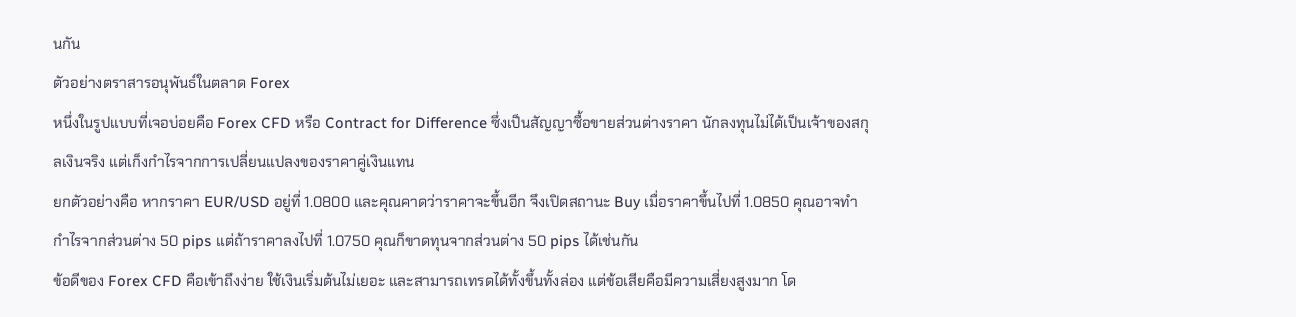นกัน
ตัวอย่างตราสารอนุพันธ์ในตลาด Forex
หนึ่งในรูปแบบที่เจอบ่อยคือ Forex CFD หรือ Contract for Difference ซึ่งเป็นสัญญาซื้อขายส่วนต่างราคา นักลงทุนไม่ได้เป็นเจ้าของสกุลเงินจริง แต่เก็งกำไรจากการเปลี่ยนแปลงของราคาคู่เงินแทน
ยกตัวอย่างคือ หากราคา EUR/USD อยู่ที่ 1.0800 และคุณคาดว่าราคาจะขึ้นอีก จึงเปิดสถานะ Buy เมื่อราคาขึ้นไปที่ 1.0850 คุณอาจทำกำไรจากส่วนต่าง 50 pips แต่ถ้าราคาลงไปที่ 1.0750 คุณก็ขาดทุนจากส่วนต่าง 50 pips ได้เช่นกัน
ข้อดีของ Forex CFD คือเข้าถึงง่าย ใช้เงินเริ่มต้นไม่เยอะ และสามารถเทรดได้ทั้งขึ้นทั้งล่อง แต่ข้อเสียคือมีความเสี่ยงสูงมาก โด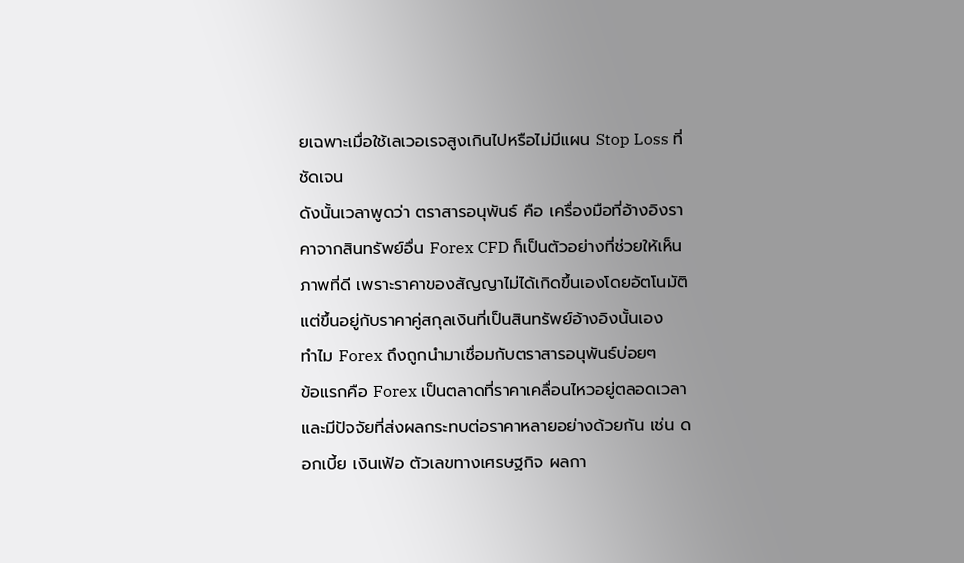ยเฉพาะเมื่อใช้เลเวอเรจสูงเกินไปหรือไม่มีแผน Stop Loss ที่ชัดเจน
ดังนั้นเวลาพูดว่า ตราสารอนุพันธ์ คือ เครื่องมือที่อ้างอิงราคาจากสินทรัพย์อื่น Forex CFD ก็เป็นตัวอย่างที่ช่วยให้เห็นภาพที่ดี เพราะราคาของสัญญาไม่ได้เกิดขึ้นเองโดยอัตโนมัติ แต่ขึ้นอยู่กับราคาคู่สกุลเงินที่เป็นสินทรัพย์อ้างอิงนั้นเอง
ทำไม Forex ถึงถูกนำมาเชื่อมกับตราสารอนุพันธ์บ่อยๆ
ข้อแรกคือ Forex เป็นตลาดที่ราคาเคลื่อนไหวอยู่ตลอดเวลา และมีปัจจัยที่ส่งผลกระทบต่อราคาหลายอย่างด้วยกัน เช่น ดอกเบี้ย เงินเฟ้อ ตัวเลขทางเศรษฐกิจ ผลกา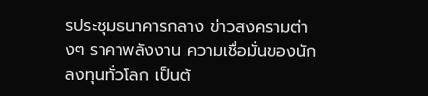รประชุมธนาคารกลาง ข่าวสงครามต่างๆ ราคาพลังงาน ความเชื่อมั่นของนักลงทุนทั่วโลก เป็นต้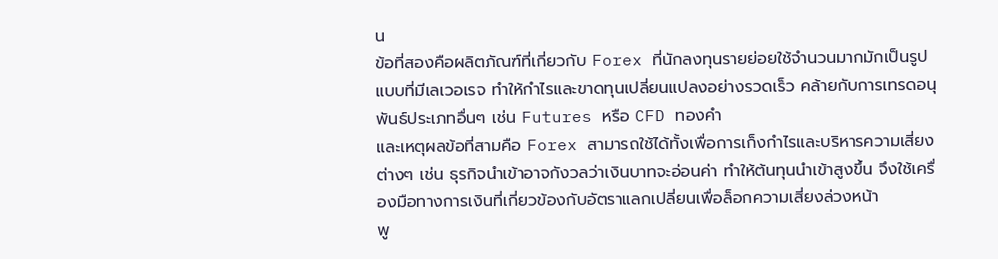น
ข้อที่สองคือผลิตภัณฑ์ที่เกี่ยวกับ Forex ที่นักลงทุนรายย่อยใช้จำนวนมากมักเป็นรูปแบบที่มีเลเวอเรจ ทำให้กำไรและขาดทุนเปลี่ยนแปลงอย่างรวดเร็ว คล้ายกับการเทรดอนุพันธ์ประเภทอื่นๆ เช่น Futures หรือ CFD ทองคำ
และเหตุผลข้อที่สามคือ Forex สามารถใช้ได้ทั้งเพื่อการเก็งกำไรและบริหารความเสี่ยงต่างๆ เช่น ธุรกิจนำเข้าอาจกังวลว่าเงินบาทจะอ่อนค่า ทำให้ต้นทุนนำเข้าสูงขึ้น จึงใช้เครื่องมือทางการเงินที่เกี่ยวข้องกับอัตราแลกเปลี่ยนเพื่อล็อกความเสี่ยงล่วงหน้า
พู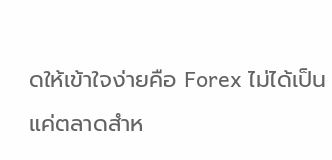ดให้เข้าใจง่ายคือ Forex ไม่ได้เป็นแค่ตลาดสำห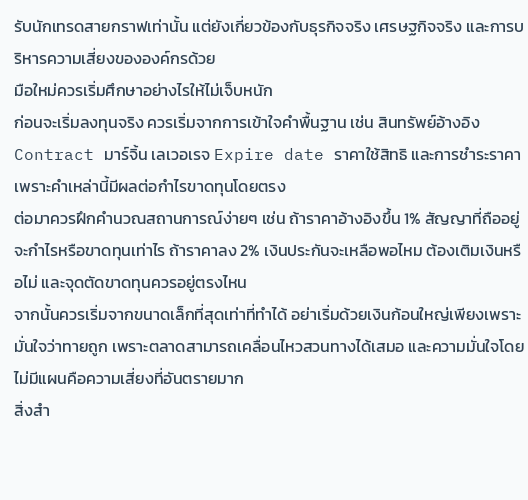รับนักเทรดสายกราฟเท่านั้น แต่ยังเกี่ยวข้องกับธุรกิจจริง เศรษฐกิจจริง และการบริหารความเสี่ยงขององค์กรด้วย
มือใหม่ควรเริ่มศึกษาอย่างไรให้ไม่เจ็บหนัก
ก่อนจะเริ่มลงทุนจริง ควรเริ่มจากการเข้าใจคำพื้นฐาน เช่น สินทรัพย์อ้างอิง Contract มาร์จิ้น เลเวอเรจ Expire date ราคาใช้สิทธิ และการชำระราคา เพราะคำเหล่านี้มีผลต่อกำไรขาดทุนโดยตรง
ต่อมาควรฝึกคำนวณสถานการณ์ง่ายๆ เช่น ถ้าราคาอ้างอิงขึ้น 1% สัญญาที่ถืออยู่จะกำไรหรือขาดทุนเท่าไร ถ้าราคาลง 2% เงินประกันจะเหลือพอไหม ต้องเติมเงินหรือไม่ และจุดตัดขาดทุนควรอยู่ตรงไหน
จากนั้นควรเริ่มจากขนาดเล็กที่สุดเท่าที่ทำได้ อย่าเริ่มด้วยเงินก้อนใหญ่เพียงเพราะมั่นใจว่าทายถูก เพราะตลาดสามารถเคลื่อนไหวสวนทางได้เสมอ และความมั่นใจโดยไม่มีแผนคือความเสี่ยงที่อันตรายมาก
สิ่งสำ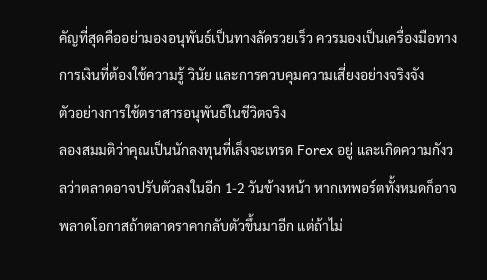คัญที่สุดคืออย่ามองอนุพันธ์เป็นทางลัดรวยเร็ว ควรมองเป็นเครื่องมือทางการเงินที่ต้องใช้ความรู้ วินัย และการควบคุมความเสี่ยงอย่างจริงจัง
ตัวอย่างการใช้ตราสารอนุพันธ์ในชีวิตจริง
ลองสมมติว่าคุณเป็นนักลงทุนที่เล็งจะเทรด Forex อยู่ และเกิดความกังวลว่าตลาดอาจปรับตัวลงในอีก 1-2 วันข้างหน้า หากเทพอร์ตทั้งหมดก็อาจพลาดโอกาสถ้าตลาดราคากลับตัวขึ้นมาอีก แต่ถ้าไม่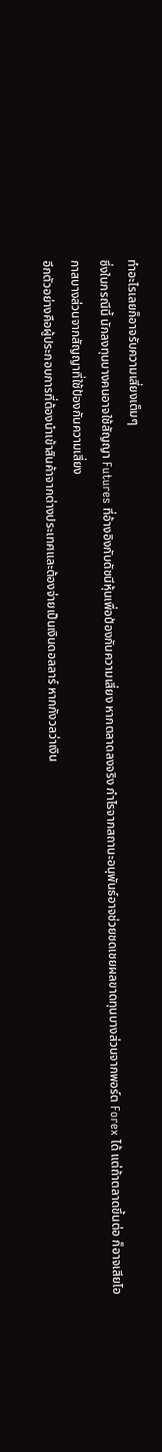ทำอะไรเลยก็อาจรับความเสี่ยงเต็มๆ
ซึ่งในกรณีนี้ นักลงทุนบางคนอาจใช้สัญญา Futures ที่อ้างอิงกับดัชนีหุ้นเพื่อป้องกันความเสี่ยง หากตลาดลงจริง กำไรจากสถานะอนุพันธ์อาจช่วยชดเชยผลขาดทุนบางส่วนจากพอร์ต Forex ได้ แต่ถ้าตลาดขึ้นต่อ ก็อาจเสียโอกาสบางส่วนจากสัญญาที่ใช้ป้องกันความเสี่ยง
อีกตัวอย่างคือผู้ประกอบการที่ต้องนำเข้าสินค้าจากต่างประเทศและต้องจ่ายเป็นเงินดอลลาร์ หากกังวลว่าเงิน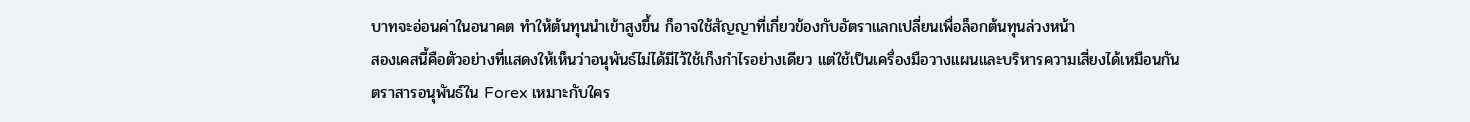บาทจะอ่อนค่าในอนาคต ทำให้ต้นทุนนำเข้าสูงขึ้น ก็อาจใช้สัญญาที่เกี่ยวข้องกับอัตราแลกเปลี่ยนเพื่อล็อกต้นทุนล่วงหน้า
สองเคสนี้คือตัวอย่างที่แสดงให้เห็นว่าอนุพันธ์ไม่ได้มีไว้ใช้เก็งกำไรอย่างเดียว แต่ใช้เป็นเครื่องมือวางแผนและบริหารความเสี่ยงได้เหมือนกัน
ตราสารอนุพันธ์ใน Forex เหมาะกับใคร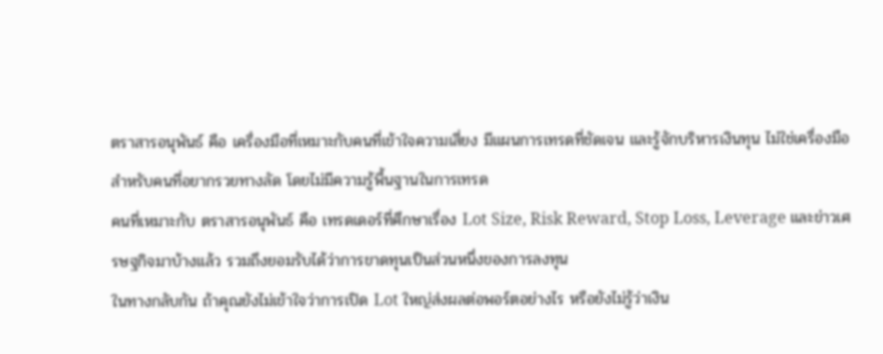ตราสารอนุพันธ์ คือ เครื่องมือที่เหมาะกับคนที่เข้าใจความเสี่ยง มีแผนการเทรดที่ชัดเจน และรู้จักบริหารเงินทุน ไม่ใช่เครื่องมือสำหรับคนที่อยากรวยทางลัด โดยไม่มีความรู้พื้นฐานในการเทรด
คนที่เหมาะกับ ตราสารอนุพันธ์ คือ เทรดเดอร์ที่ศึกษาเรื่อง Lot Size, Risk Reward, Stop Loss, Leverage และข่าวเศรษฐกิจมาบ้างแล้ว รวมถึงยอมรับได้ว่าการขาดทุนเป็นส่วนหนึ่งของการลงทุน
ในทางกลับกัน ถ้าคุณยังไม่เข้าใจว่าการเปิด Lot ใหญ่ส่งผลต่อพอร์ตอย่างไร หรือยังไม่รู้ว่าเงิน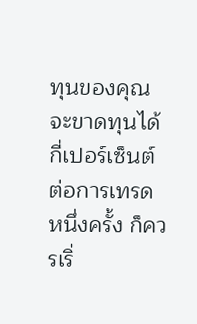ทุนของคุณจะขาดทุนได้กี่เปอร์เซ็นต์ต่อการเทรดหนึ่งครั้ง ก็ควรเริ่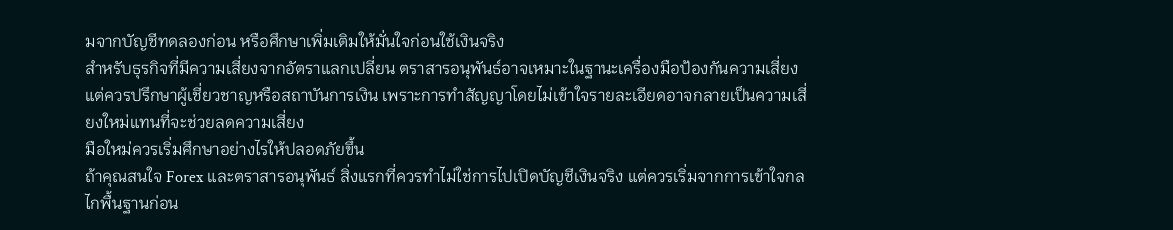มจากบัญชีทดลองก่อน หรือศึกษาเพิ่มเติมให้มั่นใจก่อนใช้เงินจริง
สำหรับธุรกิจที่มีความเสี่ยงจากอัตราแลกเปลี่ยน ตราสารอนุพันธ์อาจเหมาะในฐานะเครื่องมือป้องกันความเสี่ยง แต่ควรปรึกษาผู้เชี่ยวชาญหรือสถาบันการเงิน เพราะการทำสัญญาโดยไม่เข้าใจรายละเอียดอาจกลายเป็นความเสี่ยงใหม่แทนที่จะช่วยลดความเสี่ยง
มือใหม่ควรเริ่มศึกษาอย่างไรให้ปลอดภัยขึ้น
ถ้าคุณสนใจ Forex และตราสารอนุพันธ์ สิ่งแรกที่ควรทำไม่ใช่การไปเปิดบัญชีเงินจริง แต่ควรเริ่มจากการเข้าใจกลไกพื้นฐานก่อน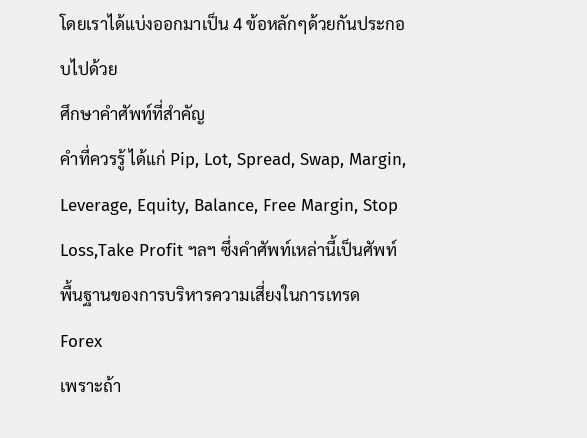โดยเราได้แบ่งออกมาเป็น 4 ข้อหลักๆด้วยกันประกอบไปด้วย
ศึกษาคำศัพท์ที่สำคัญ
คำที่ควรรู้ ได้แก่ Pip, Lot, Spread, Swap, Margin, Leverage, Equity, Balance, Free Margin, Stop Loss,Take Profit ฯลฯ ซึ่งคำศัพท์เหล่านี้เป็นศัพท์พื้นฐานของการบริหารความเสี่ยงในการเทรด Forex
เพราะถ้า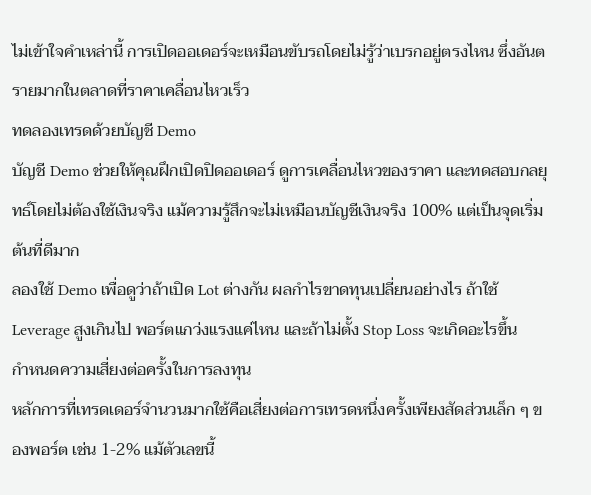ไม่เข้าใจคำเหล่านี้ การเปิดออเดอร์จะเหมือนขับรถโดยไม่รู้ว่าเบรกอยู่ตรงไหน ซึ่งอันตรายมากในตลาดที่ราคาเคลื่อนไหวเร็ว
ทดลองเทรดด้วยบัญชี Demo
บัญชี Demo ช่วยให้คุณฝึกเปิดปิดออเดอร์ ดูการเคลื่อนไหวของราคา และทดสอบกลยุทธ์โดยไม่ต้องใช้เงินจริง แม้ความรู้สึกจะไม่เหมือนบัญชีเงินจริง 100% แต่เป็นจุดเริ่มต้นที่ดีมาก
ลองใช้ Demo เพื่อดูว่าถ้าเปิด Lot ต่างกัน ผลกำไรขาดทุนเปลี่ยนอย่างไร ถ้าใช้ Leverage สูงเกินไป พอร์ตแกว่งแรงแค่ไหน และถ้าไม่ตั้ง Stop Loss จะเกิดอะไรขึ้น
กำหนดความเสี่ยงต่อครั้งในการลงทุน
หลักการที่เทรดเดอร์จำนวนมากใช้คือเสี่ยงต่อการเทรดหนึ่งครั้งเพียงสัดส่วนเล็ก ๆ ของพอร์ต เช่น 1-2% แม้ตัวเลขนี้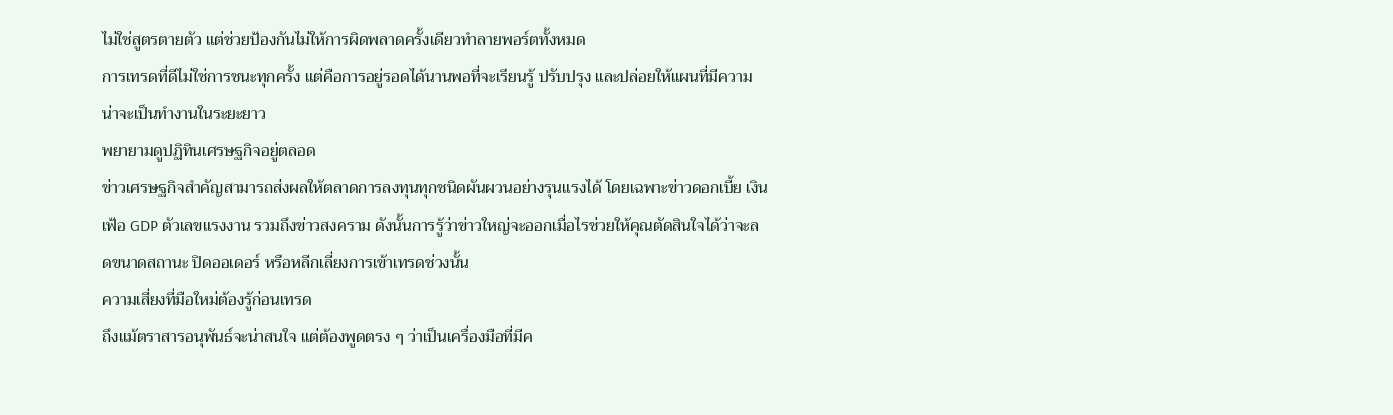ไม่ใช่สูตรตายตัว แต่ช่วยป้องกันไม่ให้การผิดพลาดครั้งเดียวทำลายพอร์ตทั้งหมด
การเทรดที่ดีไม่ใช่การชนะทุกครั้ง แต่คือการอยู่รอดได้นานพอที่จะเรียนรู้ ปรับปรุง และปล่อยให้แผนที่มีความน่าจะเป็นทำงานในระยะยาว
พยายามดูปฏิทินเศรษฐกิจอยู่ตลอด
ข่าวเศรษฐกิจสำคัญสามารถส่งผลให้ตลาดการลงทุนทุกชนิดผันผวนอย่างรุนแรงได้ โดยเฉพาะข่าวดอกเบี้ย เงินเฟ้อ GDP ตัวเลขแรงงาน รวมถึงข่าวสงคราม ดังนั้นการรู้ว่าข่าวใหญ่จะออกเมื่อไรช่วยให้คุณตัดสินใจได้ว่าจะลดขนาดสถานะ ปิดออเดอร์ หรือหลีกเลี่ยงการเข้าเทรดช่วงนั้น
ความเสี่ยงที่มือใหม่ต้องรู้ก่อนเทรด
ถึงแม้ตราสารอนุพันธ์จะน่าสนใจ แต่ต้องพูดตรง ๆ ว่าเป็นเครื่องมือที่มีค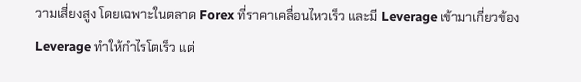วามเสี่ยงสูง โดยเฉพาะในตลาด Forex ที่ราคาเคลื่อนไหวเร็ว และมี Leverage เข้ามาเกี่ยวข้อง
Leverage ทำให้กำไรโตเร็ว แต่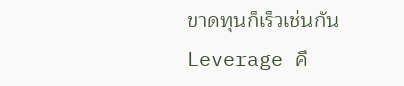ขาดทุนก็เร็วเช่นกัน
Leverage คื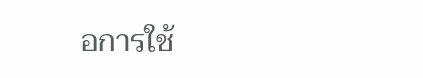อการใช้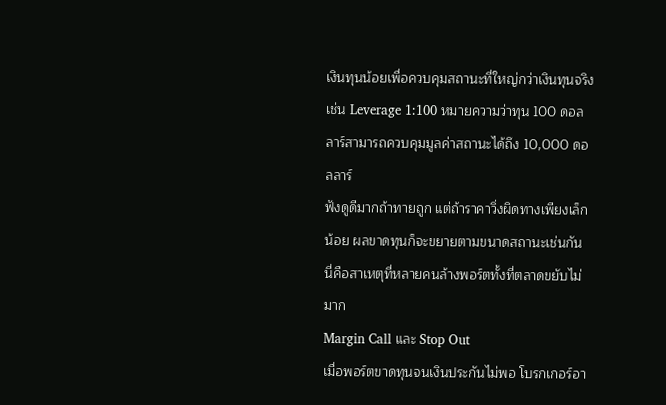เงินทุนน้อยเพื่อควบคุมสถานะที่ใหญ่กว่าเงินทุนจริง เช่น Leverage 1:100 หมายความว่าทุน 100 ดอลลาร์สามารถควบคุมมูลค่าสถานะได้ถึง 10,000 ดอลลาร์
ฟังดูดีมากถ้าทายถูก แต่ถ้าราคาวิ่งผิดทางเพียงเล็กน้อย ผลขาดทุนก็จะขยายตามขนาดสถานะเช่นกัน นี่คือสาเหตุที่หลายคนล้างพอร์ตทั้งที่ตลาดขยับไม่มาก
Margin Call และ Stop Out
เมื่อพอร์ตขาดทุนจนเงินประกันไม่พอ โบรกเกอร์อา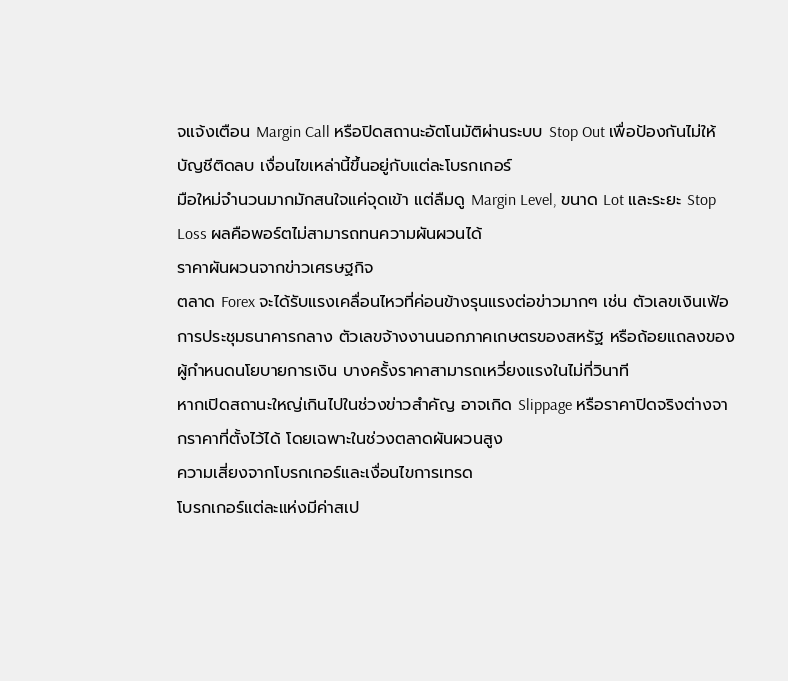จแจ้งเตือน Margin Call หรือปิดสถานะอัตโนมัติผ่านระบบ Stop Out เพื่อป้องกันไม่ให้บัญชีติดลบ เงื่อนไขเหล่านี้ขึ้นอยู่กับแต่ละโบรกเกอร์
มือใหม่จำนวนมากมักสนใจแค่จุดเข้า แต่ลืมดู Margin Level, ขนาด Lot และระยะ Stop Loss ผลคือพอร์ตไม่สามารถทนความผันผวนได้
ราคาผันผวนจากข่าวเศรษฐกิจ
ตลาด Forex จะได้รับแรงเคลื่อนไหวที่ค่อนข้างรุนแรงต่อข่าวมากๆ เช่น ตัวเลขเงินเฟ้อ การประชุมธนาคารกลาง ตัวเลขจ้างงานนอกภาคเกษตรของสหรัฐ หรือถ้อยแถลงของผู้กำหนดนโยบายการเงิน บางครั้งราคาสามารถเหวี่ยงแรงในไม่กี่วินาที
หากเปิดสถานะใหญ่เกินไปในช่วงข่าวสำคัญ อาจเกิด Slippage หรือราคาปิดจริงต่างจากราคาที่ตั้งไว้ได้ โดยเฉพาะในช่วงตลาดผันผวนสูง
ความเสี่ยงจากโบรกเกอร์และเงื่อนไขการเทรด
โบรกเกอร์แต่ละแห่งมีค่าสเป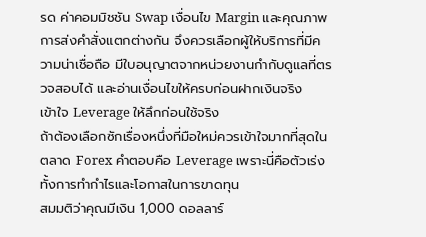รด ค่าคอมมิชชัน Swap เงื่อนไข Margin และคุณภาพการส่งคำสั่งแตกต่างกัน จึงควรเลือกผู้ให้บริการที่มีความน่าเชื่อถือ มีใบอนุญาตจากหน่วยงานกำกับดูแลที่ตรวจสอบได้ และอ่านเงื่อนไขให้ครบก่อนฝากเงินจริง
เข้าใจ Leverage ให้ลึกก่อนใช้จริง
ถ้าต้องเลือกซักเรื่องหนึ่งที่มือใหม่ควรเข้าใจมากที่สุดในตลาด Forex คำตอบคือ Leverage เพราะนี่คือตัวเร่งทั้งการทำกำไรและโอกาสในการขาดทุน
สมมติว่าคุณมีเงิน 1,000 ดอลลาร์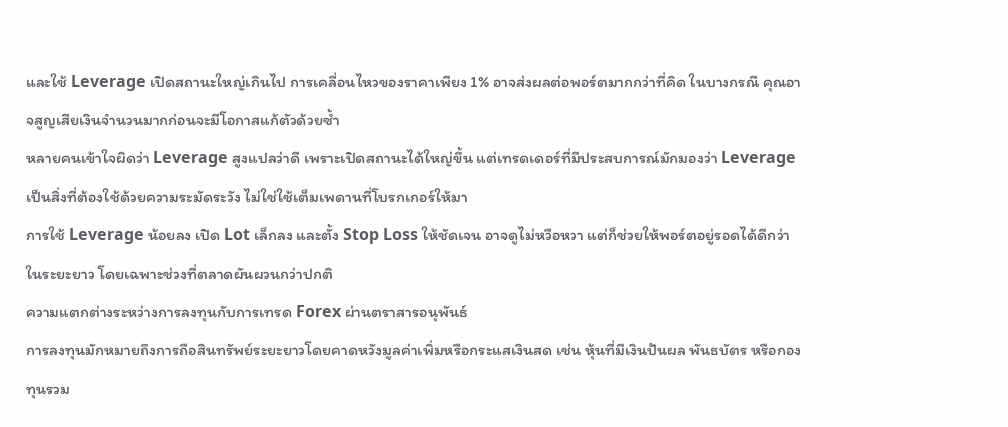และใช้ Leverage เปิดสถานะใหญ่เกินไป การเคลื่อนไหวของราคาเพียง 1% อาจส่งผลต่อพอร์ตมากกว่าที่คิด ในบางกรณี คุณอาจสูญเสียเงินจำนวนมากก่อนจะมีโอกาสแก้ตัวด้วยซ้ำ
หลายคนเข้าใจผิดว่า Leverage สูงแปลว่าดี เพราะเปิดสถานะได้ใหญ่ขึ้น แต่เทรดเดอร์ที่มีประสบการณ์มักมองว่า Leverage เป็นสิ่งที่ต้องใช้ด้วยความระมัดระวัง ไม่ใช่ใช้เต็มเพดานที่โบรกเกอร์ให้มา
การใช้ Leverage น้อยลง เปิด Lot เล็กลง และตั้ง Stop Loss ให้ชัดเจน อาจดูไม่หวือหวา แต่ก็ช่วยให้พอร์ตอยู่รอดได้ดีกว่าในระยะยาว โดยเฉพาะช่วงที่ตลาดผันผวนกว่าปกติ
ความแตกต่างระหว่างการลงทุนกับการเทรด Forex ผ่านตราสารอนุพันธ์
การลงทุนมักหมายถึงการถือสินทรัพย์ระยะยาวโดยคาดหวังมูลค่าเพิ่มหรือกระแสเงินสด เช่น หุ้นที่มีเงินปันผล พันธบัตร หรือกองทุนรวม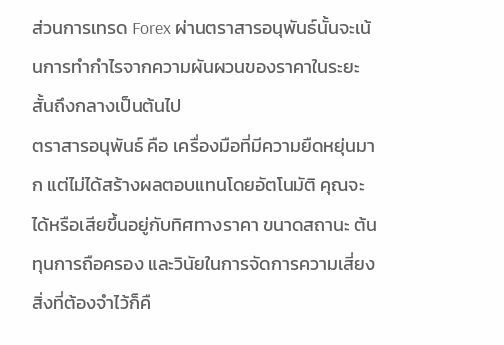ส่วนการเทรด Forex ผ่านตราสารอนุพันธ์นั้นจะเน้นการทำกำไรจากความผันผวนของราคาในระยะสั้นถึงกลางเป็นต้นไป
ตราสารอนุพันธ์ คือ เครื่องมือที่มีความยืดหยุ่นมาก แต่ไม่ได้สร้างผลตอบแทนโดยอัตโนมัติ คุณจะได้หรือเสียขึ้นอยู่กับทิศทางราคา ขนาดสถานะ ต้นทุนการถือครอง และวินัยในการจัดการความเสี่ยง
สิ่งที่ต้องจำไว้ก็คื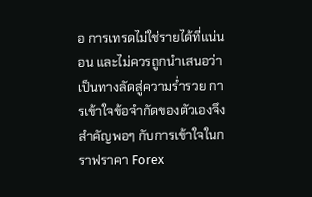อ การเทรดไม่ใช่รายได้ที่แน่นอน และไม่ควรถูกนำเสนอว่าเป็นทางลัดสู่ความร่ำรวย การเข้าใจข้อจำกัดของตัวเองจึงสำคัญพอๆ กับการเข้าใจในกราฟราคา Forex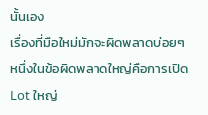นั้นเอง
เรื่องที่มือใหม่มักจะผิดพลาดบ่อยๆ
หนึ่งในข้อผิดพลาดใหญ่คือการเปิด Lot ใหญ่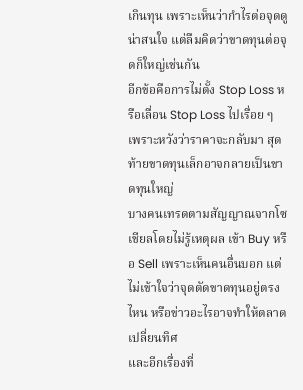เกินทุน เพราะเห็นว่ากำไรต่อจุดดูน่าสนใจ แต่ลืมคิดว่าขาดทุนต่อจุดก็ใหญ่เช่นกัน
อีกข้อคือการไม่ตั้ง Stop Loss หรือเลื่อน Stop Loss ไปเรื่อย ๆ เพราะหวังว่าราคาจะกลับมา สุดท้ายขาดทุนเล็กอาจกลายเป็นขาดทุนใหญ่
บางคนเทรดตามสัญญาณจากโซเชียลโดยไม่รู้เหตุผล เข้า Buy หรือ Sell เพราะเห็นคนอื่นบอก แต่ไม่เข้าใจว่าจุดตัดขาดทุนอยู่ตรงไหน หรือข่าวอะไรอาจทำให้ตลาดเปลี่ยนทิศ
และอีกเรื่องที่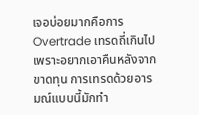เจอบ่อยมากคือการ Overtrade เทรดถี่เกินไปเพราะอยากเอาคืนหลังจากขาดทุน การเทรดด้วยอารมณ์แบบนี้มักทำ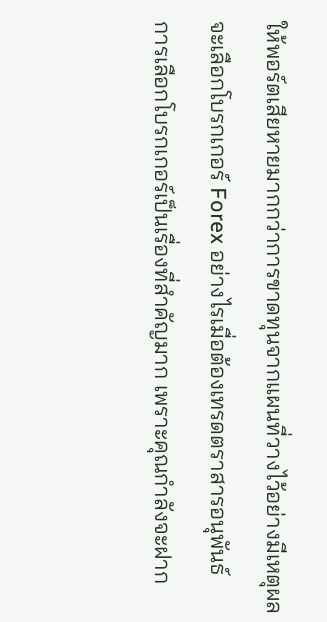ให้พอร์ตเสียหายมากกว่าการขาดทุนจากแผนที่วางไว้อย่างมีเหตุผล
จะเลือกโบรกเกอร์ Forex อย่างไรเมื่อต้องเทรดตราสารอนุพันธ์
การเลือกโบรกเกอร์เป็นเรื่องที่สำคัญมาก เพราะคุณกำลังจะฝาก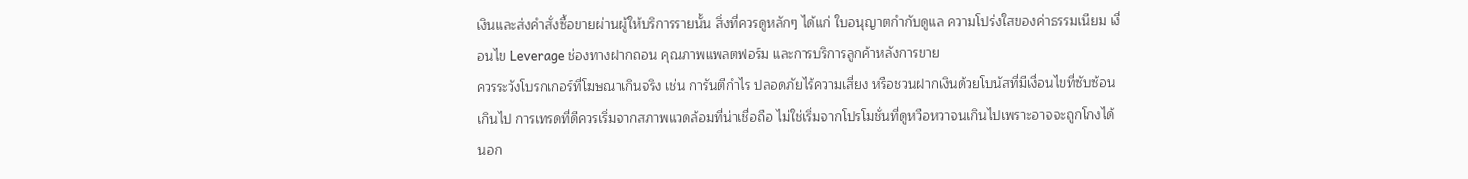เงินและส่งคำสั่งซื้อขายผ่านผู้ให้บริการรายนั้น สิ่งที่ควรดูหลักๆ ได้แก่ ใบอนุญาตกำกับดูแล ความโปร่งใสของค่าธรรมเนียม เงื่อนไข Leverage ช่องทางฝากถอน คุณภาพแพลตฟอร์ม และการบริการลูกค้าหลังการขาย
ควรระวังโบรกเกอร์ที่โฆษณาเกินจริง เช่น การันตีกำไร ปลอดภัยไร้ความเสี่ยง หรือชวนฝากเงินด้วยโบนัสที่มีเงื่อนไขที่ซับซ้อนเกินไป การเทรดที่ดีควรเริ่มจากสภาพแวดล้อมที่น่าเชื่อถือ ไม่ใช่เริ่มจากโปรโมชั่นที่ดูหวือหวาจนเกินไปเพราะอาจจะถูกโกงได้
นอก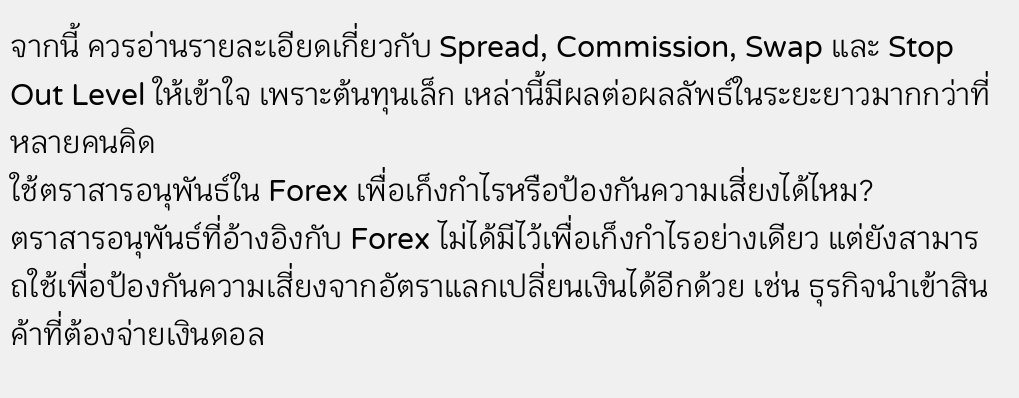จากนี้ ควรอ่านรายละเอียดเกี่ยวกับ Spread, Commission, Swap และ Stop Out Level ให้เข้าใจ เพราะต้นทุนเล็ก เหล่านี้มีผลต่อผลลัพธ์ในระยะยาวมากกว่าที่หลายคนคิด
ใช้ตราสารอนุพันธ์ใน Forex เพื่อเก็งกำไรหรือป้องกันความเสี่ยงได้ไหม?
ตราสารอนุพันธ์ที่อ้างอิงกับ Forex ไม่ได้มีไว้เพื่อเก็งกำไรอย่างเดียว แต่ยังสามารถใช้เพื่อป้องกันความเสี่ยงจากอัตราแลกเปลี่ยนเงินได้อีกด้วย เช่น ธุรกิจนำเข้าสินค้าที่ต้องจ่ายเงินดอล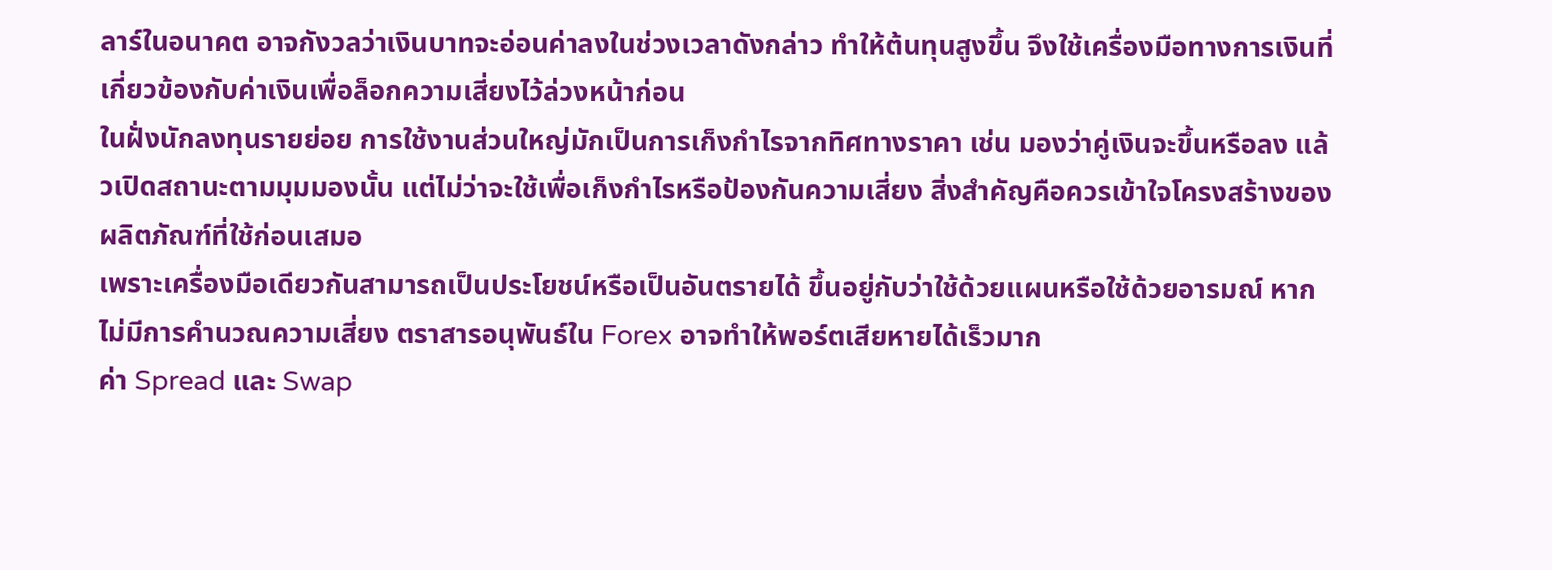ลาร์ในอนาคต อาจกังวลว่าเงินบาทจะอ่อนค่าลงในช่วงเวลาดังกล่าว ทำให้ต้นทุนสูงขึ้น จึงใช้เครื่องมือทางการเงินที่เกี่ยวข้องกับค่าเงินเพื่อล็อกความเสี่ยงไว้ล่วงหน้าก่อน
ในฝั่งนักลงทุนรายย่อย การใช้งานส่วนใหญ่มักเป็นการเก็งกำไรจากทิศทางราคา เช่น มองว่าคู่เงินจะขึ้นหรือลง แล้วเปิดสถานะตามมุมมองนั้น แต่ไม่ว่าจะใช้เพื่อเก็งกำไรหรือป้องกันความเสี่ยง สิ่งสำคัญคือควรเข้าใจโครงสร้างของผลิตภัณฑ์ที่ใช้ก่อนเสมอ
เพราะเครื่องมือเดียวกันสามารถเป็นประโยชน์หรือเป็นอันตรายได้ ขึ้นอยู่กับว่าใช้ด้วยแผนหรือใช้ด้วยอารมณ์ หากไม่มีการคำนวณความเสี่ยง ตราสารอนุพันธ์ใน Forex อาจทำให้พอร์ตเสียหายได้เร็วมาก
ค่า Spread และ Swap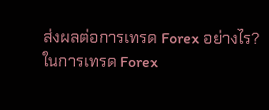ส่งผลต่อการเทรด Forex อย่างไร?
ในการเทรด Forex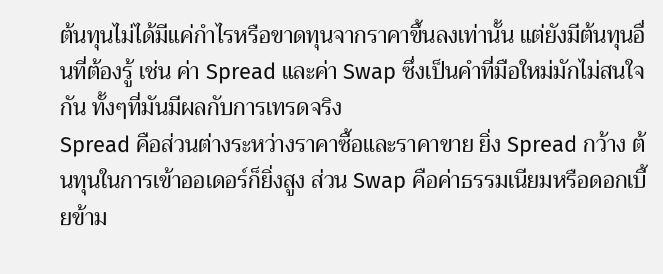ต้นทุนไม่ได้มีแค่กำไรหรือขาดทุนจากราคาขึ้นลงเท่านั้น แต่ยังมีต้นทุนอื่นที่ต้องรู้ เช่น ค่า Spread และค่า Swap ซึ่งเป็นคำที่มือใหม่มักไม่สนใจกัน ทั้งๆที่มันมีผลกับการเทรดจริง
Spread คือส่วนต่างระหว่างราคาซื้อและราคาขาย ยิ่ง Spread กว้าง ต้นทุนในการเข้าออเดอร์ก็ยิ่งสูง ส่วน Swap คือค่าธรรมเนียมหรือดอกเบี้ยข้าม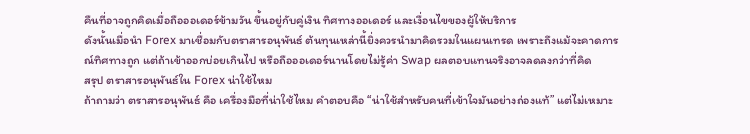คืนที่อาจถูกคิดเมื่อถือออเดอร์ข้ามวัน ขึ้นอยู่กับคู่เงิน ทิศทางออเดอร์ และเงื่อนไขของผู้ให้บริการ
ดังนั้นเมื่อนำ Forex มาเชื่อมกับตราสารอนุพันธ์ ต้นทุนเหล่านี้ยิ่งควรนำมาคิดรวมในแผนเทรด เพราะถึงแม้จะคาดการณ์ทิศทางถูก แต่ถ้าเข้าออกบ่อยเกินไป หรือถือออเดอร์นานโดยไม่รู้ค่า Swap ผลตอบแทนจริงอาจลดลงกว่าที่คิด
สรุป ตราสารอนุพันธ์ใน Forex น่าใช้ไหม
ถ้าถามว่า ตราสารอนุพันธ์ คือ เครื่องมือที่น่าใช้ไหม คำตอบคือ “น่าใช้สำหรับคนที่เข้าใจมันอย่างถ่องแท้” แต่ไม่เหมาะ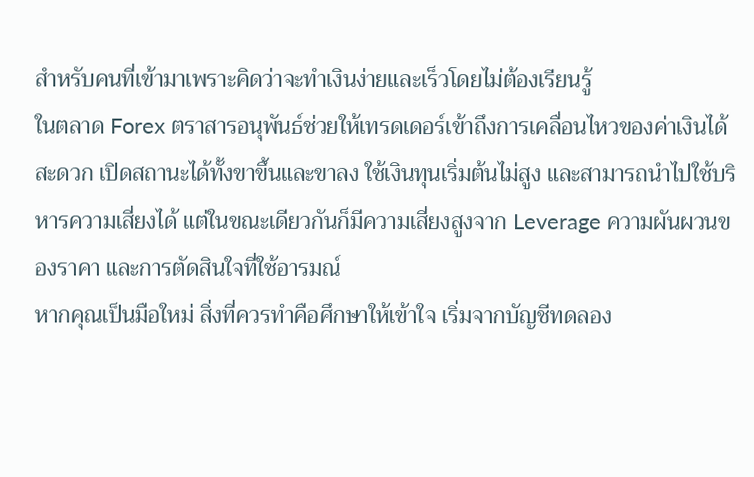สำหรับคนที่เข้ามาเพราะคิดว่าจะทำเงินง่ายและเร็วโดยไม่ต้องเรียนรู้
ในตลาด Forex ตราสารอนุพันธ์ช่วยให้เทรดเดอร์เข้าถึงการเคลื่อนไหวของค่าเงินได้สะดวก เปิดสถานะได้ทั้งขาขึ้นและขาลง ใช้เงินทุนเริ่มต้นไม่สูง และสามารถนำไปใช้บริหารความเสี่ยงได้ แต่ในขณะเดียวกันก็มีความเสี่ยงสูงจาก Leverage ความผันผวนของราคา และการตัดสินใจที่ใช้อารมณ์
หากคุณเป็นมือใหม่ สิ่งที่ควรทำคือศึกษาให้เข้าใจ เริ่มจากบัญชีทดลอง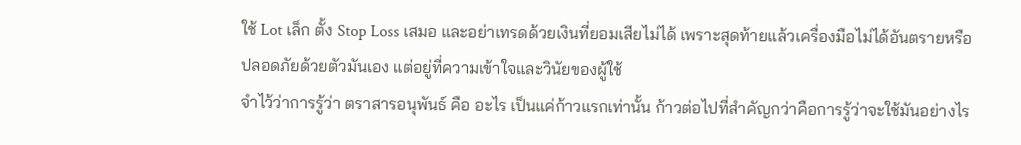ใช้ Lot เล็ก ตั้ง Stop Loss เสมอ และอย่าเทรดด้วยเงินที่ยอมเสียไม่ได้ เพราะสุดท้ายแล้วเครื่องมือไม่ได้อันตรายหรือปลอดภัยด้วยตัวมันเอง แต่อยู่ที่ความเข้าใจและวินัยของผู้ใช้
จำไว้ว่าการรู้ว่า ตราสารอนุพันธ์ คือ อะไร เป็นแค่ก้าวแรกเท่านั้น ก้าวต่อไปที่สำคัญกว่าคือการรู้ว่าจะใช้มันอย่างไร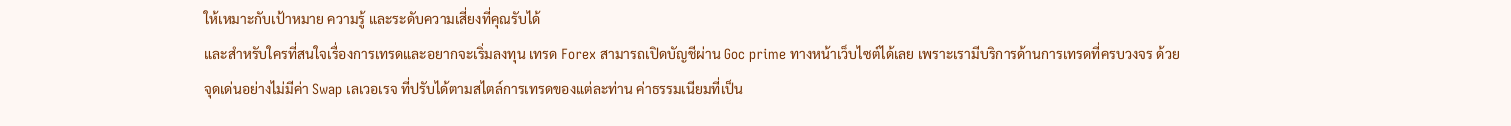ให้เหมาะกับเป้าหมาย ความรู้ และระดับความเสี่ยงที่คุณรับได้
และสำหรับใครที่สนใจเรื่องการเทรดและอยากจะเริ่มลงทุน เทรด Forex สามารถเปิดบัญชีผ่าน Goc prime ทางหน้าเว็บไซต์ได้เลย เพราะเรามีบริการด้านการเทรดที่ครบวงจร ด้วยจุดเด่นอย่างไม่มีค่า Swap เลเวอเรจ ที่ปรับได้ตามสไตล์การเทรดของแต่ละท่าน ค่าธรรมเนียมที่เป็น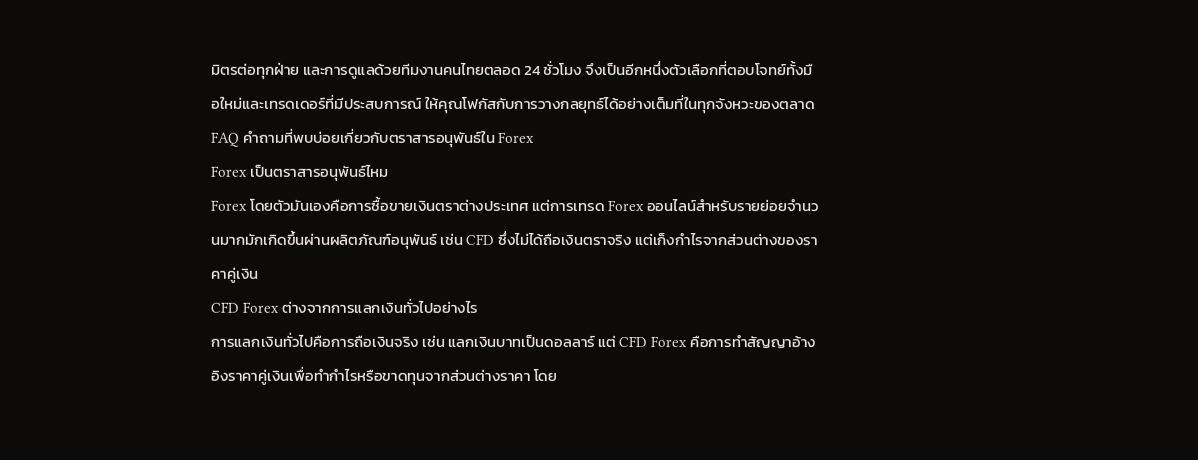มิตรต่อทุกฝ่าย และการดูแลด้วยทีมงานคนไทยตลอด 24 ชั่วโมง จึงเป็นอีกหนึ่งตัวเลือกที่ตอบโจทย์ทั้งมือใหม่และเทรดเดอร์ที่มีประสบการณ์ ให้คุณโฟกัสกับการวางกลยุทธ์ได้อย่างเต็มที่ในทุกจังหวะของตลาด
FAQ คำถามที่พบบ่อยเกี่ยวกับตราสารอนุพันธ์ใน Forex
Forex เป็นตราสารอนุพันธ์ไหม
Forex โดยตัวมันเองคือการซื้อขายเงินตราต่างประเทศ แต่การเทรด Forex ออนไลน์สำหรับรายย่อยจำนวนมากมักเกิดขึ้นผ่านผลิตภัณฑ์อนุพันธ์ เช่น CFD ซึ่งไม่ได้ถือเงินตราจริง แต่เก็งกำไรจากส่วนต่างของราคาคู่เงิน
CFD Forex ต่างจากการแลกเงินทั่วไปอย่างไร
การแลกเงินทั่วไปคือการถือเงินจริง เช่น แลกเงินบาทเป็นดอลลาร์ แต่ CFD Forex คือการทำสัญญาอ้างอิงราคาคู่เงินเพื่อทำกำไรหรือขาดทุนจากส่วนต่างราคา โดย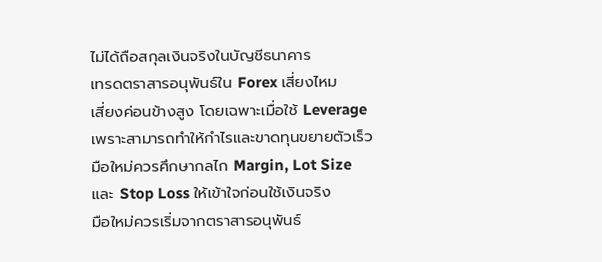ไม่ได้ถือสกุลเงินจริงในบัญชีธนาคาร
เทรดตราสารอนุพันธ์ใน Forex เสี่ยงไหม
เสี่ยงค่อนข้างสูง โดยเฉพาะเมื่อใช้ Leverage เพราะสามารถทำให้กำไรและขาดทุนขยายตัวเร็ว มือใหม่ควรศึกษากลไก Margin, Lot Size และ Stop Loss ให้เข้าใจก่อนใช้เงินจริง
มือใหม่ควรเริ่มจากตราสารอนุพันธ์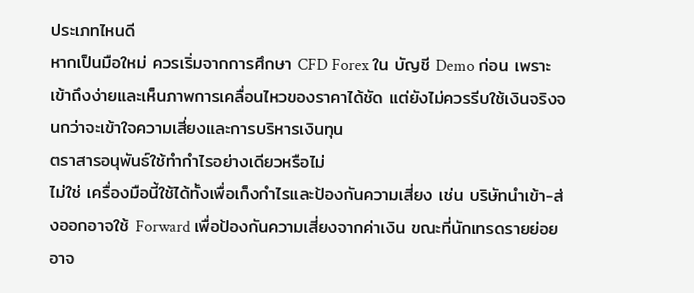ประเภทไหนดี
หากเป็นมือใหม่ ควรเริ่มจากการศึกษา CFD Forex ใน บัญชี Demo ก่อน เพราะเข้าถึงง่ายและเห็นภาพการเคลื่อนไหวของราคาได้ชัด แต่ยังไม่ควรรีบใช้เงินจริงจนกว่าจะเข้าใจความเสี่ยงและการบริหารเงินทุน
ตราสารอนุพันธ์ใช้ทำกำไรอย่างเดียวหรือไม่
ไม่ใช่ เครื่องมือนี้ใช้ได้ทั้งเพื่อเก็งกำไรและป้องกันความเสี่ยง เช่น บริษัทนำเข้า-ส่งออกอาจใช้ Forward เพื่อป้องกันความเสี่ยงจากค่าเงิน ขณะที่นักเทรดรายย่อยอาจ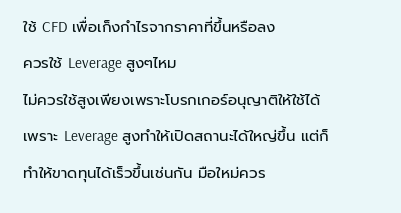ใช้ CFD เพื่อเก็งกำไรจากราคาที่ขึ้นหรือลง
ควรใช้ Leverage สูงๆไหม
ไม่ควรใช้สูงเพียงเพราะโบรกเกอร์อนุญาติให้ใช้ได้ เพราะ Leverage สูงทำให้เปิดสถานะได้ใหญ่ขึ้น แต่ก็ทำให้ขาดทุนได้เร็วขึ้นเช่นกัน มือใหม่ควร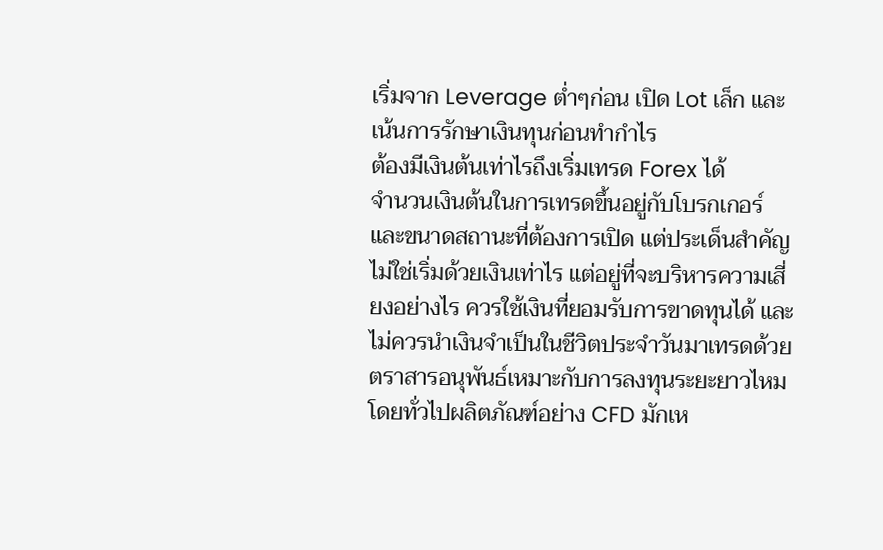เริ่มจาก Leverage ต่ำๆก่อน เปิด Lot เล็ก และเน้นการรักษาเงินทุนก่อนทำกำไร
ต้องมีเงินต้นเท่าไรถึงเริ่มเทรด Forex ได้
จำนวนเงินต้นในการเทรดขึ้นอยู่กับโบรกเกอร์และขนาดสถานะที่ต้องการเปิด แต่ประเด็นสำคัญไม่ใช่เริ่มด้วยเงินเท่าไร แต่อยู่ที่จะบริหารความเสี่ยงอย่างไร ควรใช้เงินที่ยอมรับการขาดทุนได้ และไม่ควรนำเงินจำเป็นในชีวิตประจำวันมาเทรดด้วย
ตราสารอนุพันธ์เหมาะกับการลงทุนระยะยาวไหม
โดยทั่วไปผลิตภัณฑ์อย่าง CFD มักเห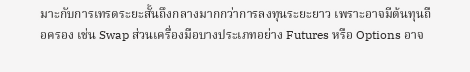มาะกับการเทรดระยะสั้นถึงกลางมากกว่าการลงทุนระยะยาว เพราะอาจมีต้นทุนถือครอง เช่น Swap ส่วนเครื่องมือบางประเภทอย่าง Futures หรือ Options อาจ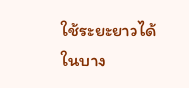ใช้ระยะยาวได้ในบาง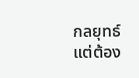กลยุทธ์ แต่ต้อง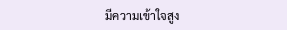มีความเข้าใจสูง